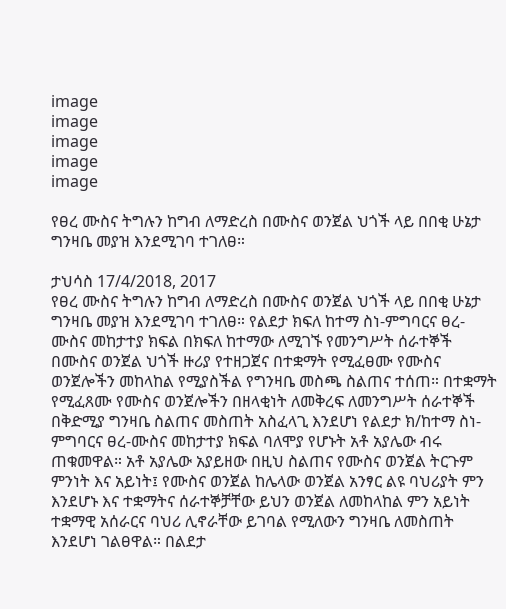image
image
image
image
image

የፀረ ሙስና ትግሉን ከግብ ለማድረስ በሙስና ወንጀል ህጎች ላይ በበቂ ሁኔታ ግንዛቤ መያዝ እንደሚገባ ተገለፀ።

ታህሳስ 17/4/2018, 2017
የፀረ ሙስና ትግሉን ከግብ ለማድረስ በሙስና ወንጀል ህጎች ላይ በበቂ ሁኔታ ግንዛቤ መያዝ እንደሚገባ ተገለፀ። የልደታ ክፍለ ከተማ ስነ-ምግባርና ፀረ-ሙስና መከታተያ ክፍል በክፍለ ከተማው ለሚገኙ የመንግሥት ሰራተኞች በሙስና ወንጀል ህጎች ዙሪያ የተዘጋጀና በተቋማት የሚፈፀሙ የሙስና ወንጀሎችን መከላከል የሚያስችል የግንዛቤ መስጫ ስልጠና ተሰጠ። በተቋማት የሚፈጸሙ የሙስና ወንጀሎችን በዘላቂነት ለመቅረፍ ለመንግሥት ሰራተኞች በቅድሚያ ግንዛቤ ስልጠና መስጠት አስፈላጊ እንደሆነ የልደታ ክ/ከተማ ስነ-ምግባርና ፀረ-ሙስና መከታተያ ክፍል ባለሞያ የሆኑት አቶ አያሌው ብሩ ጠቁመዋል። አቶ አያሌው አያይዘው በዚህ ስልጠና የሙስና ወንጀል ትርጉም ምንነት እና አይነት፤ የሙስና ወንጀል ከሌላው ወንጀል አንፃር ልዩ ባህሪያት ምን እንደሆኑ እና ተቋማትና ሰራተኞቻቸው ይህን ወንጀል ለመከላከል ምን አይነት ተቋማዊ አሰራርና ባህሪ ሊኖራቸው ይገባል የሚለውን ግንዛቤ ለመስጠት እንደሆነ ገልፀዋል። በልደታ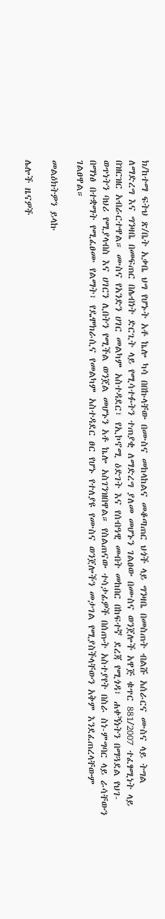ክ/ከተማ ፍትህ ጽ/ቤት አቃቤ ህግ የሆኑት አቶ ኬሎ ካሳ በበኩላቸው በሙስና መከላከልና መቆጣጠር ህጎች ላይ ግንዛቤ በመስጠት ብልሹ አሰራርና ሙስና ላይ ትግል ለማድረግ እና ግንዛቤ በመፍጠር በሌብነት ድርጊት ላይ የሚሳተፉትን ተጠያቂ ለማድረግ ያለመ መሆኑን ገልፀው በሙስና ወንጀሎች አዋጅ ቁጥር 881/2007 ተፈፃሚነት ላይ በዝርዝር አብራርተዋል። ሙስና የአንድን ሀገር መልካም አስተዳደር፣ የኢኮኖሚ ዕድገት እና የሰብዓዊ መብት መከበር በከፍተኛ ደረጃ የሚጎዳ፣ ሐቀኝነትን በማጓደል የህገ-ወጥነትን ባህሪ የሚያላብስ እና ሀገርን ሊበትን የሚችል ወንጀል መሆኑን አቶ ኬሎ አስገንዝበዋል። የስልጠናው ተሳታፊዎች በሰጡት አስተያየት በስራ ስነ-ምግባር ላይ ራሳቸውን በማነፅ በተቋማት የሚፈፀሙ የልማት፣ የዴሞክራሲና የመልካም አስተዳደር ፀር የሆኑ የተለያዩ የሙስና ወንጀሎችን መታገል የሚያስችላቸውን አቅም እንደፈጠረላቸውም ገልፀዋል።

መልዕክትዎን ይላኩ

ሌሎች ዜናዎች